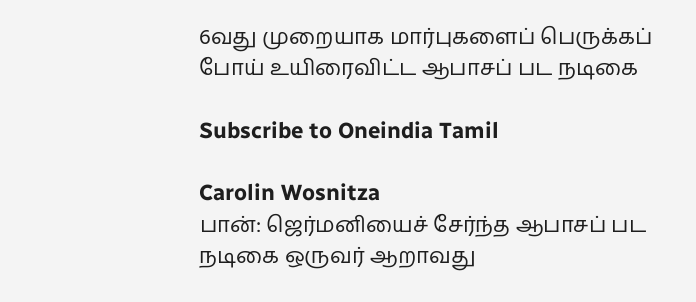6வது முறையாக மார்புகளைப் பெருக்கப் போய் உயிரைவிட்ட ஆபாசப் பட நடிகை

Subscribe to Oneindia Tamil

Carolin Wosnitza
பான்: ஜெர்மனியைச் சேர்ந்த ஆபாசப் பட நடிகை ஒருவர் ஆறாவது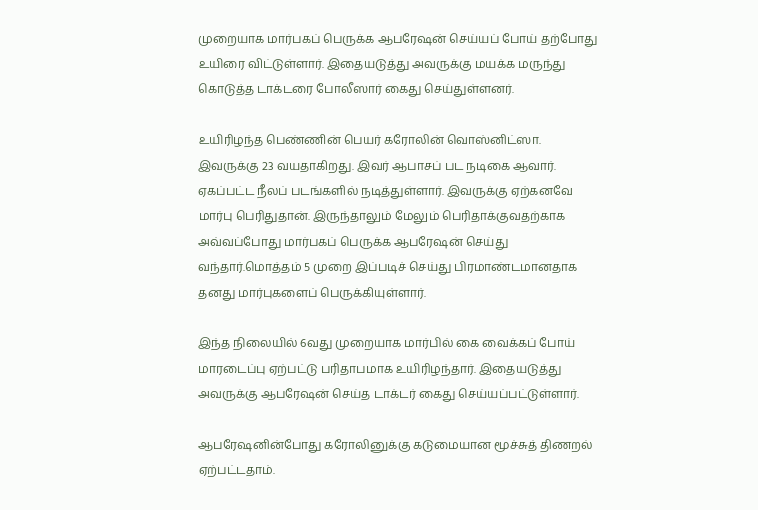முறையாக மார்பகப் பெருக்க ஆபரேஷன் செய்யப் போய் தற்போது உயிரை விட்டுள்ளார். இதையடுத்து அவருக்கு மயக்க மருந்து கொடுத்த டாக்டரை போலீஸார் கைது செய்துள்ளனர்.

உயிரிழந்த பெண்ணின் பெயர் கரோலின் வொஸ்னிட்ஸா. இவருக்கு 23 வயதாகிறது. இவர் ஆபாசப் பட நடிகை ஆவார். ஏகப்பட்ட நீலப் படங்களில் நடித்துள்ளார். இவருக்கு ஏற்கனவே மார்பு பெரிதுதான். இருந்தாலும் மேலும் பெரிதாக்குவதற்காக அவ்வப்போது மார்பகப் பெருக்க ஆபரேஷன் செய்து வந்தார்.மொத்தம் 5 முறை இப்படிச் செய்து பிரமாண்டமானதாக தனது மார்புகளைப் பெருக்கியுள்ளார்.

இந்த நிலையில் 6வது முறையாக மார்பில் கை வைக்கப் போய் மாரடைப்பு ஏற்பட்டு பரிதாபமாக உயிரிழந்தார். இதையடுத்து அவருக்கு ஆபரேஷன் செய்த டாக்டர் கைது செய்யப்பட்டுள்ளார்.

ஆபரேஷனின்போது கரோலினுக்கு கடுமையான மூச்சுத் திணறல் ஏற்பட்டதாம்.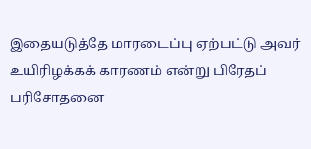இதையடுத்தே மாரடைப்பு ஏற்பட்டு அவர் உயிரிழக்கக் காரணம் என்று பிரேதப் பரிசோதனை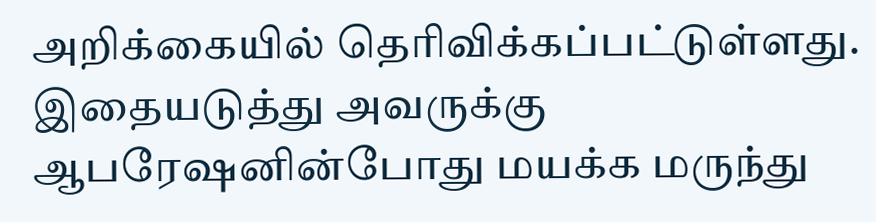அறிக்கையில் தெரிவிக்கப்பட்டுள்ளது. இதையடுத்து அவருக்கு ஆபரேஷனின்போது மயக்க மருந்து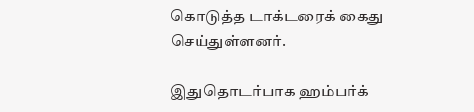கொடுத்த டாக்டரைக் கைது செய்துள்ளனர்.

இதுதொடர்பாக ஹம்பர்க்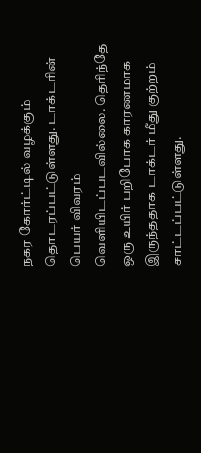நகர கோர்ட்டில் வழக்கும் தொடரப்பட்டுள்ளது. டாக்டரின் பெயர் விவரம் வெளியிடப்படவில்லை. தெரிந்தே ஒரு உயிர் பறிபோக காரணமாக இருந்ததாக டாக்டர் மீது குற்றம் சாட்டப்பட்டுள்ளது.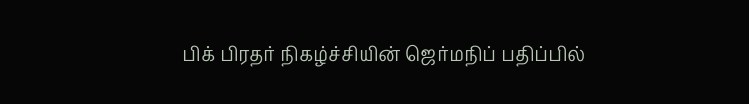பிக் பிரதர் நிகழ்ச்சியின் ஜெர்மநிப் பதிப்பில்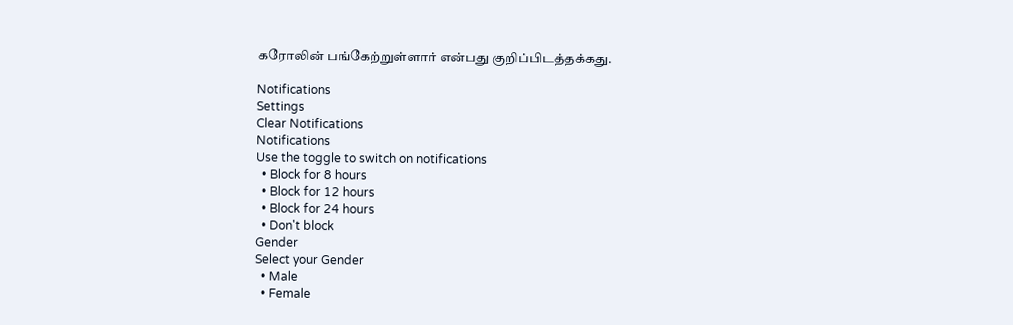கரோலின் பங்கேற்றுள்ளார் என்பது குறிப்பிடத்தக்கது.

Notifications
Settings
Clear Notifications
Notifications
Use the toggle to switch on notifications
  • Block for 8 hours
  • Block for 12 hours
  • Block for 24 hours
  • Don't block
Gender
Select your Gender
  • Male
  • Female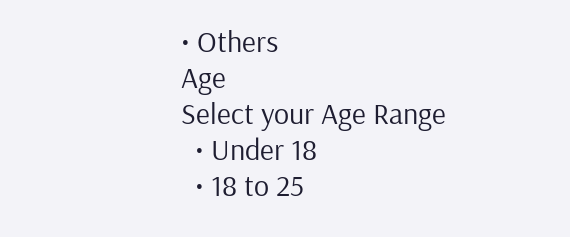• Others
Age
Select your Age Range
  • Under 18
  • 18 to 25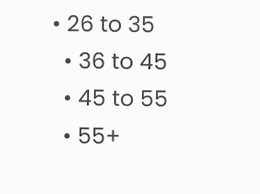• 26 to 35
  • 36 to 45
  • 45 to 55
  • 55+